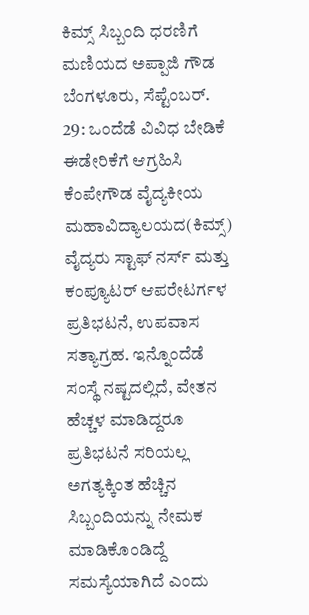ಕಿಮ್ಸ್ ಸಿಬ್ಬಂದಿ ಧರಣಿಗೆ ಮಣಿಯದ ಅಪ್ಪಾಜಿ ಗೌಡ
ಬೆಂಗಳೂರು, ಸೆಪ್ಟೆಂಬರ್. 29: ಒಂದೆಡೆ ವಿವಿಧ ಬೇಡಿಕೆ ಈಡೇರಿಕೆಗೆ ಆಗ್ರಹಿಸಿ ಕೆಂಪೇಗೌಡ ವೈದ್ಯಕೀಯ ಮಹಾವಿದ್ಯಾಲಯದ(ಕಿಮ್ಸ್) ವೈದ್ಯರು ಸ್ಟಾಫ್ ನರ್ಸ್ ಮತ್ತು ಕಂಪ್ಯೂಟರ್ ಆಪರೇಟರ್ಗಳ ಪ್ರತಿಭಟನೆ, ಉಪವಾಸ ಸತ್ಯಾಗ್ರಹ. ಇನ್ನೊಂದೆಡೆ ಸಂಸ್ಥೆ ನಷ್ಟದಲ್ಲಿದೆ, ವೇತನ ಹೆಚ್ಚಳ ಮಾಡಿದ್ದರೂ ಪ್ರತಿಭಟನೆ ಸರಿಯಲ್ಲ ಅಗತ್ಯಕ್ಕಿಂತ ಹೆಚ್ಚಿನ ಸಿಬ್ಬಂದಿಯನ್ನು ನೇಮಕ ಮಾಡಿಕೊಂಡಿದ್ದೆ ಸಮಸ್ಯೆಯಾಗಿದೆ ಎಂದು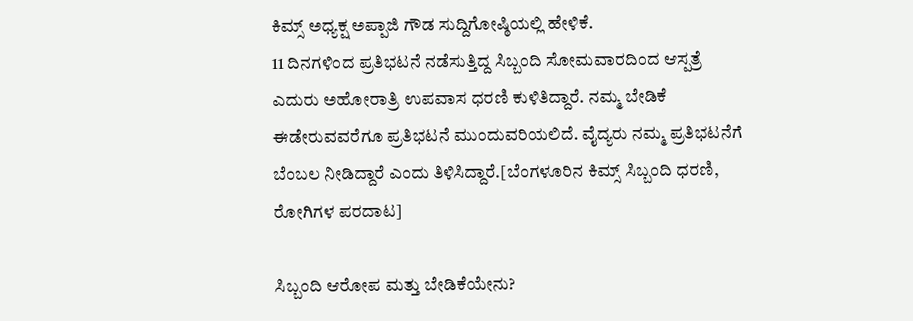ಕಿಮ್ಸ್ ಅಧ್ಯಕ್ಷ ಅಪ್ಪಾಜಿ ಗೌಡ ಸುದ್ದಿಗೋಷ್ಠಿಯಲ್ಲಿ ಹೇಳಿಕೆ.
11 ದಿನಗಳಿಂದ ಪ್ರತಿಭಟನೆ ನಡೆಸುತ್ತಿದ್ದ ಸಿಬ್ಬಂದಿ ಸೋಮವಾರದಿಂದ ಆಸ್ಪತ್ರೆ ಎದುರು ಅಹೋರಾತ್ರಿ ಉಪವಾಸ ಧರಣಿ ಕುಳಿತಿದ್ದಾರೆ. ನಮ್ಮ ಬೇಡಿಕೆ ಈಡೇರುವವರೆಗೂ ಪ್ರತಿಭಟನೆ ಮುಂದುವರಿಯಲಿದೆ. ವೈದ್ಯರು ನಮ್ಮ ಪ್ರತಿಭಟನೆಗೆ ಬೆಂಬಲ ನೀಡಿದ್ದಾರೆ ಎಂದು ತಿಳಿಸಿದ್ದಾರೆ.[ಬೆಂಗಳೂರಿನ ಕಿಮ್ಸ್ ಸಿಬ್ಬಂದಿ ಧರಣಿ, ರೋಗಿಗಳ ಪರದಾಟ]

ಸಿಬ್ಬಂದಿ ಆರೋಪ ಮತ್ತು ಬೇಡಿಕೆಯೇನು?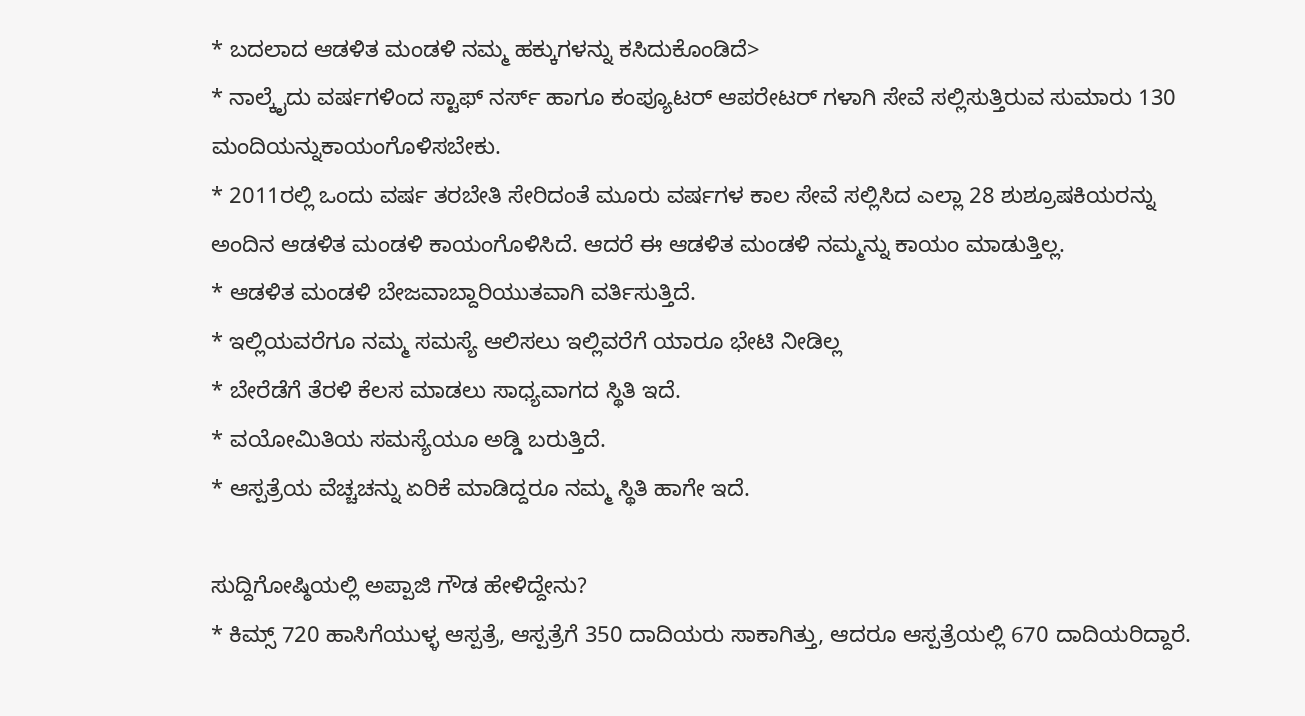* ಬದಲಾದ ಆಡಳಿತ ಮಂಡಳಿ ನಮ್ಮ ಹಕ್ಕುಗಳನ್ನು ಕಸಿದುಕೊಂಡಿದೆ>
* ನಾಲ್ಕೈದು ವರ್ಷಗಳಿಂದ ಸ್ಟಾಫ್ ನರ್ಸ್ ಹಾಗೂ ಕಂಪ್ಯೂಟರ್ ಆಪರೇಟರ್ ಗಳಾಗಿ ಸೇವೆ ಸಲ್ಲಿಸುತ್ತಿರುವ ಸುಮಾರು 130 ಮಂದಿಯನ್ನುಕಾಯಂಗೊಳಿಸಬೇಕು.
* 2011ರಲ್ಲಿ ಒಂದು ವರ್ಷ ತರಬೇತಿ ಸೇರಿದಂತೆ ಮೂರು ವರ್ಷಗಳ ಕಾಲ ಸೇವೆ ಸಲ್ಲಿಸಿದ ಎಲ್ಲಾ 28 ಶುಶ್ರೂಷಕಿಯರನ್ನು ಅಂದಿನ ಆಡಳಿತ ಮಂಡಳಿ ಕಾಯಂಗೊಳಿಸಿದೆ. ಆದರೆ ಈ ಆಡಳಿತ ಮಂಡಳಿ ನಮ್ಮನ್ನು ಕಾಯಂ ಮಾಡುತ್ತಿಲ್ಲ.
* ಆಡಳಿತ ಮಂಡಳಿ ಬೇಜವಾಬ್ದಾರಿಯುತವಾಗಿ ವರ್ತಿಸುತ್ತಿದೆ.
* ಇಲ್ಲಿಯವರೆಗೂ ನಮ್ಮ ಸಮಸ್ಯೆ ಆಲಿಸಲು ಇಲ್ಲಿವರೆಗೆ ಯಾರೂ ಭೇಟಿ ನೀಡಿಲ್ಲ
* ಬೇರೆಡೆಗೆ ತೆರಳಿ ಕೆಲಸ ಮಾಡಲು ಸಾಧ್ಯವಾಗದ ಸ್ಥಿತಿ ಇದೆ.
* ವಯೋಮಿತಿಯ ಸಮಸ್ಯೆಯೂ ಅಡ್ಡಿ ಬರುತ್ತಿದೆ.
* ಆಸ್ಪತ್ರೆಯ ವೆಚ್ಚಚನ್ನು ಏರಿಕೆ ಮಾಡಿದ್ದರೂ ನಮ್ಮ ಸ್ಥಿತಿ ಹಾಗೇ ಇದೆ.

ಸುದ್ದಿಗೋಷ್ಠಿಯಲ್ಲಿ ಅಪ್ಪಾಜಿ ಗೌಡ ಹೇಳಿದ್ದೇನು?
* ಕಿಮ್ಸ್ 720 ಹಾಸಿಗೆಯುಳ್ಳ ಆಸ್ಪತ್ರೆ, ಆಸ್ಪತ್ರೆಗೆ 350 ದಾದಿಯರು ಸಾಕಾಗಿತ್ತು, ಆದರೂ ಆಸ್ಪತ್ರೆಯಲ್ಲಿ 670 ದಾದಿಯರಿದ್ದಾರೆ.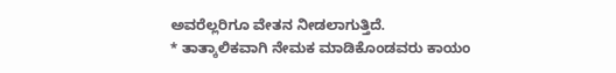ಅವರೆಲ್ಲರಿಗೂ ವೇತನ ನೀಡಲಾಗುತ್ತಿದೆ.
* ತಾತ್ಕಾಲಿಕವಾಗಿ ನೇಮಕ ಮಾಡಿಕೊಂಡವರು ಕಾಯಂ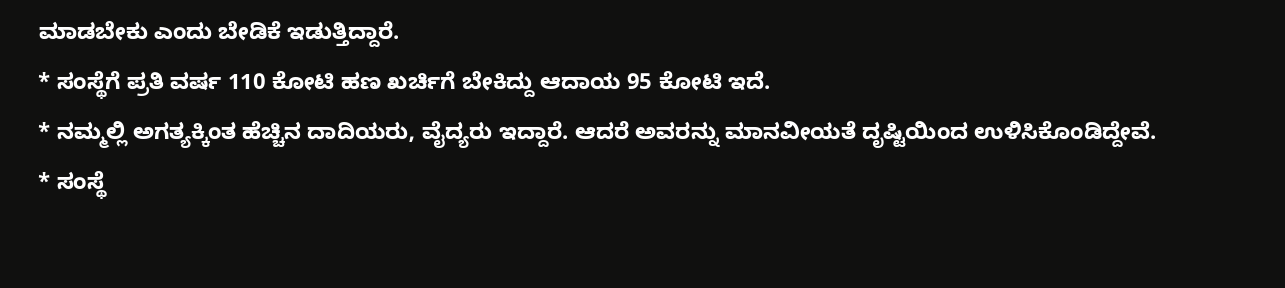ಮಾಡಬೇಕು ಎಂದು ಬೇಡಿಕೆ ಇಡುತ್ತಿದ್ದಾರೆ.
* ಸಂಸ್ಥೆಗೆ ಪ್ರತಿ ವರ್ಷ 110 ಕೋಟಿ ಹಣ ಖರ್ಚಿಗೆ ಬೇಕಿದ್ದು ಆದಾಯ 95 ಕೋಟಿ ಇದೆ.
* ನಮ್ಮಲ್ಲಿ ಅಗತ್ಯಕ್ಕಿಂತ ಹೆಚ್ಚಿನ ದಾದಿಯರು, ವೈದ್ಯರು ಇದ್ದಾರೆ. ಆದರೆ ಅವರನ್ನು ಮಾನವೀಯತೆ ದೃಷ್ಟಿಯಿಂದ ಉಳಿಸಿಕೊಂಡಿದ್ದೇವೆ.
* ಸಂಸ್ಥೆ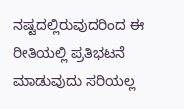ನಷ್ಟದಲ್ಲಿರುವುದರಿಂದ ಈ ರೀತಿಯಲ್ಲಿ ಪ್ರತಿಭಟನೆ ಮಾಡುವುದು ಸರಿಯಲ್ಲ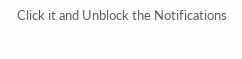Click it and Unblock the Notifications